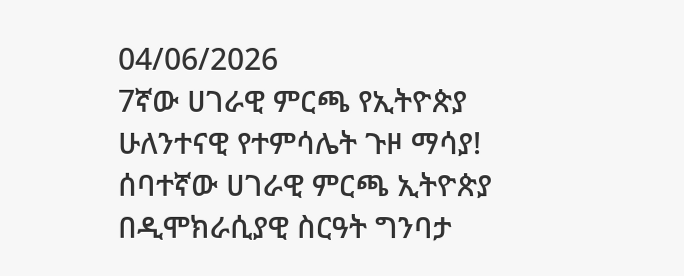04/06/2026
7ኛው ሀገራዊ ምርጫ የኢትዮጵያ ሁለንተናዊ የተምሳሌት ጉዞ ማሳያ!
ሰባተኛው ሀገራዊ ምርጫ ኢትዮጵያ በዲሞክራሲያዊ ስርዓት ግንባታ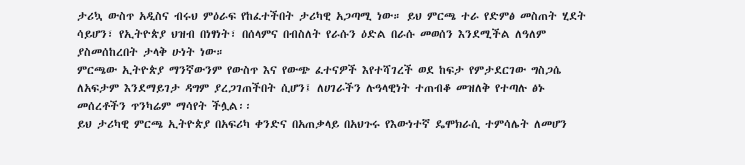ታሪኳ ውስጥ አዲስና ብሩህ ምዕራፍ የከፈተችበት ታሪካዊ አጋጣሚ ነው። ይህ ምርጫ ተራ የድምፅ መስጠት ሂደት ሳይሆን፣ የኢትዮጵያ ህዝብ በነፃነት፣ በሰላምና በብስለት የራሱን ዕድል በራሱ መወሰን እንደሚችል ለዓለም ያስመሰከረበት ታላቅ ሁነት ነው።
ምርጫው ኢትዮጵያ ማንኛውንም የውስጥ እና የውጭ ፈተናዎች እየተሻገረች ወደ ከፍታ የምታደርገው ግስጋሴ ለአፍታም እንደማይገታ ዳግም ያረጋገጠችበት ሲሆን፤ ለሀገራችን ሉዓላዊነት ተጠብቆ መዝለቅ የተጣሉ ፅኑ መሰረቶችን ጥንካሬም ማሳየት ችሏል፡፡
ይህ ታሪካዊ ምርጫ ኢትዮጵያ በአፍሪካ ቀንድና በአጠቃላይ በአህጉሩ የእውነተኛ ዴሞክራሲ ተምሳሌት ለመሆን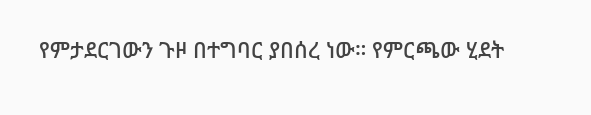የምታደርገውን ጉዞ በተግባር ያበሰረ ነው። የምርጫው ሂደት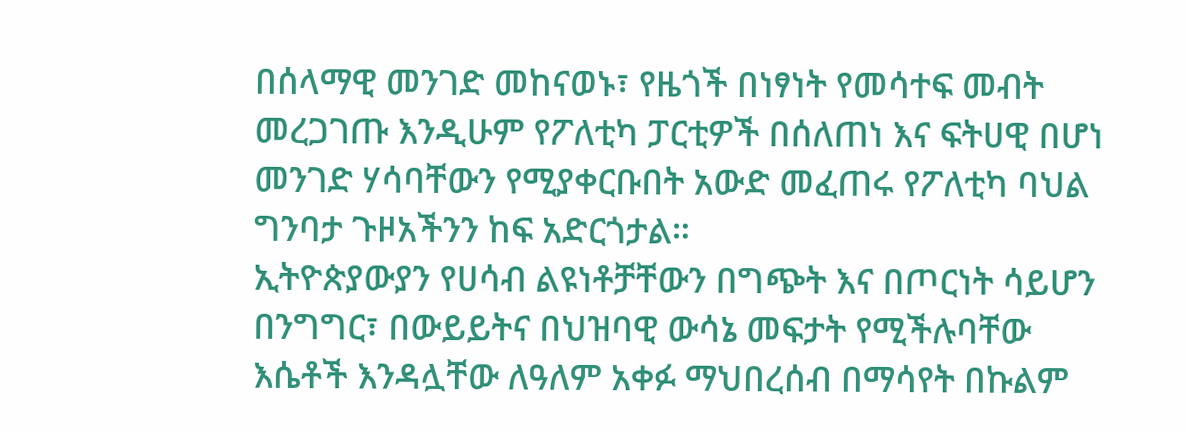በሰላማዊ መንገድ መከናወኑ፣ የዜጎች በነፃነት የመሳተፍ መብት መረጋገጡ እንዲሁም የፖለቲካ ፓርቲዎች በሰለጠነ እና ፍትሀዊ በሆነ መንገድ ሃሳባቸውን የሚያቀርቡበት አውድ መፈጠሩ የፖለቲካ ባህል ግንባታ ጉዞአችንን ከፍ አድርጎታል።
ኢትዮጵያውያን የሀሳብ ልዩነቶቻቸውን በግጭት እና በጦርነት ሳይሆን በንግግር፣ በውይይትና በህዝባዊ ውሳኔ መፍታት የሚችሉባቸው እሴቶች እንዳሏቸው ለዓለም አቀፉ ማህበረሰብ በማሳየት በኩልም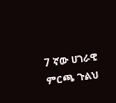7 ኛው ሀገራዊ ምርጫ ጉልህ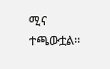ሚና ተጫውቷል፡፡